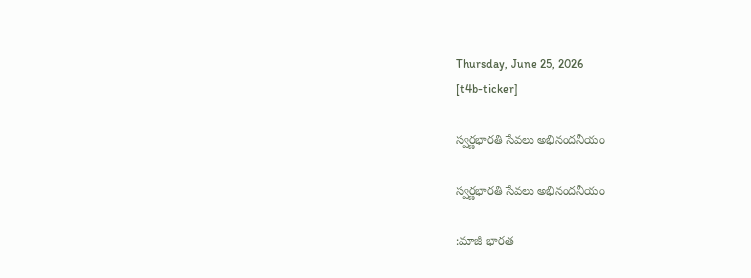Thursday, June 25, 2026
[t4b-ticker]

స్వర్ణభారతి సేవలు అభినందనీయం

స్వర్ణభారతి సేవలు అభినందనీయం

:మాజీ భారత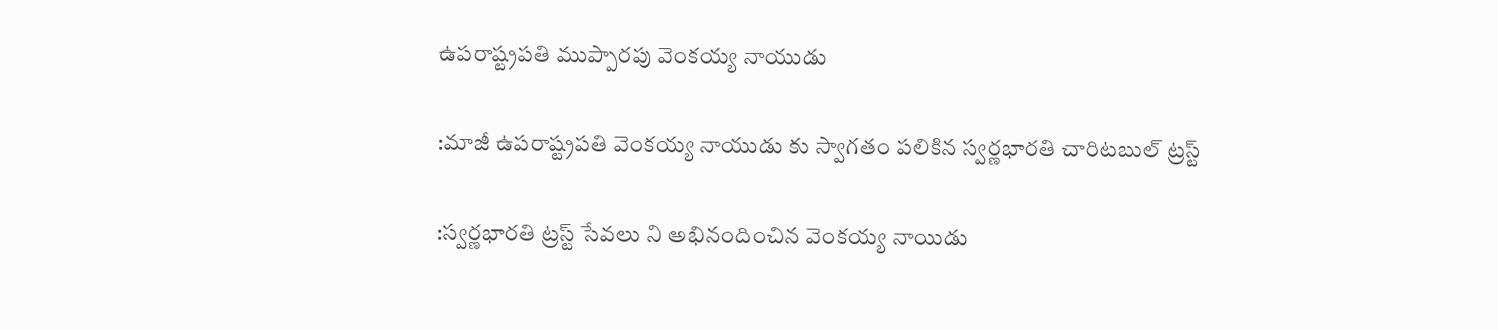ఉపరాష్ట్రపతి ముప్పారపు వెంకయ్య నాయుడు

:మాజీ ఉపరాష్ట్రపతి వెంకయ్య నాయుడు కు స్వాగతం పలికిన స్వర్ణభారతి చారిటబుల్ ట్రస్ట్

:స్వర్ణభారతి ట్రస్ట్ సేవలు ని అభినందించిన వెంకయ్య నాయిడు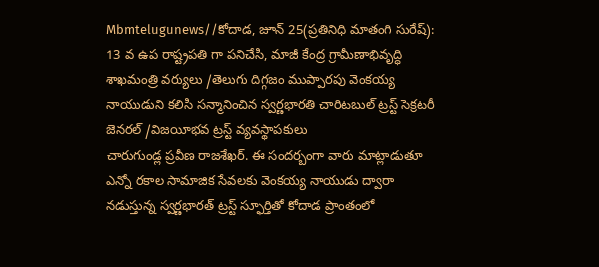Mbmtelugunews//కోదాడ, జూన్ 25(ప్రతినిధి మాతంగి సురేష్): 13 వ ఉప రాష్ట్రపతి గా పనిచేసి, మాజీ కేంద్ర గ్రామీణాభివృద్ధి శాఖమంత్రి వర్యులు /తెలుగు దిగ్గజం ముప్పారపు వెంకయ్య నాయుడుని కలిసి సన్మానించిన స్వర్ణభారతి చారిటబుల్ ట్రస్ట్ సెక్రటరీ జెనరల్ /విజయీభవ ట్రస్ట్ వ్యవస్థాపకులు
చారుగుండ్ల ప్రవీణ రాజశేఖర్. ఈ సందర్బంగా వారు మాట్లాడుతూ ఎన్నో రకాల సామాజిక సేవలకు వెంకయ్య నాయుడు ద్వారా నడుస్తున్న స్వర్ణభారత్ ట్రస్ట్ స్ఫూర్తితో కోదాడ ప్రాంతంలో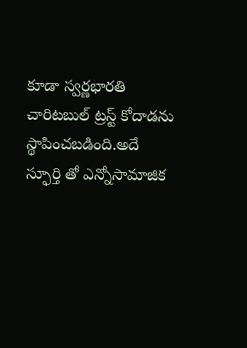కూడా స్వర్ణభారతి చారిటబుల్ ట్రస్ట్ కోదాడను స్థాపించబడింది.అదే స్ఫూర్తి తో ఎన్నోసామాజిక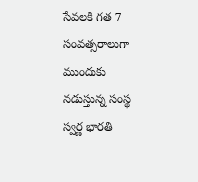సేవలకి గత 7 సంవత్సరాలుగా ముందుకు నడుస్తున్న సంస్థ స్వర్ణ భారతి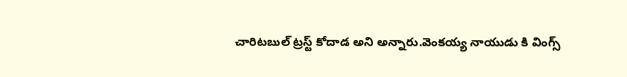చారిటబుల్ ట్రస్ట్ కోదాడ అని అన్నారు.వెంకయ్య నాయుడు కి వింగ్స్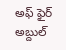అఫ్ ఫైర్ అబ్దుల్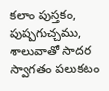కలాం పుస్తకం, పుష్పగుచ్చము, శాలువాతో సాదర స్వాగతం పలుకటం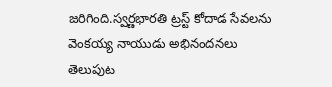జరిగింది.స్వర్ణభారతి ట్రస్ట్ కోదాడ సేవలను వెంకయ్య నాయుడు అభినందనలు తెలుపుట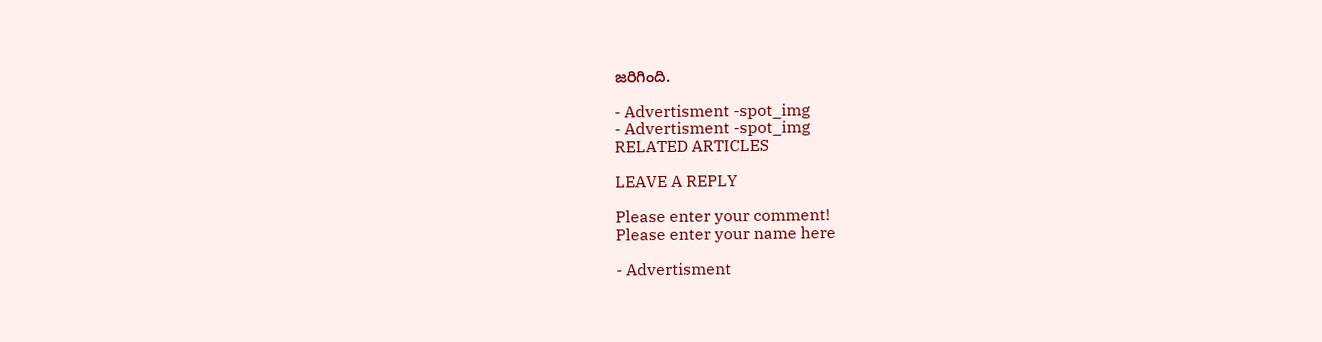జరిగింది.

- Advertisment -spot_img
- Advertisment -spot_img
RELATED ARTICLES

LEAVE A REPLY

Please enter your comment!
Please enter your name here

- Advertisment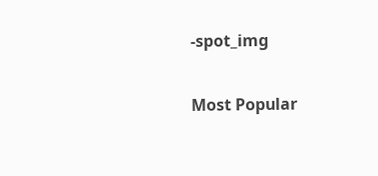-spot_img

Most Popular